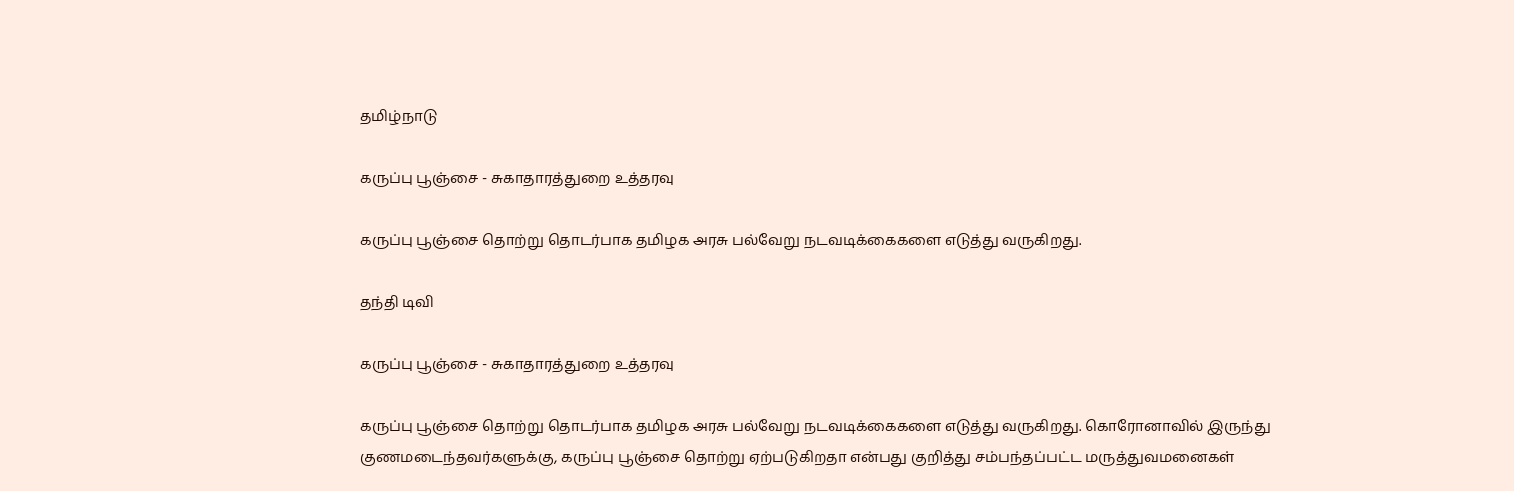தமிழ்நாடு

கருப்பு பூஞ்சை - சுகாதாரத்துறை உத்தரவு

கருப்பு பூஞ்சை தொற்று தொடர்பாக தமிழக அரசு பல்வேறு நடவடிக்கைகளை எடுத்து வருகிறது.

தந்தி டிவி

கருப்பு பூஞ்சை - சுகாதாரத்துறை உத்தரவு

கருப்பு பூஞ்சை தொற்று தொடர்பாக தமிழக அரசு பல்வேறு நடவடிக்கைகளை எடுத்து வருகிறது. கொரோனாவில் இருந்து குணமடைந்தவர்களுக்கு, கருப்பு பூஞ்சை தொற்று ஏற்படுகிறதா என்பது குறித்து சம்பந்தப்பட்ட மருத்துவமனைகள்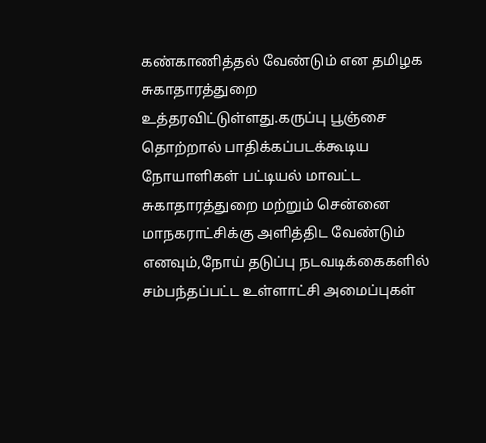கண்காணித்தல் வேண்டும் என தமிழக சுகாதாரத்துறை உத்தரவிட்டுள்ளது.கருப்பு பூஞ்சை தொற்றால் பாதிக்கப்படக்கூடிய நோயாளிகள் பட்டியல் மாவட்ட சுகாதாரத்துறை மற்றும் சென்னை மாநகராட்சிக்கு அளித்திட வேண்டும் எனவும்,நோய் தடுப்பு நடவடிக்கைகளில் சம்பந்தப்பட்ட உள்ளாட்சி அமைப்புகள்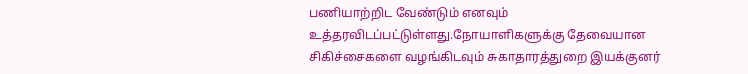பணியாற்றிட வேண்டும் எனவும் உத்தரவிடப்பட்டுள்ளது.நோயாளிகளுக்கு தேவையான சிகிச்சைகளை வழங்கிடவும் சுகாதாரத்துறை இயக்குனர்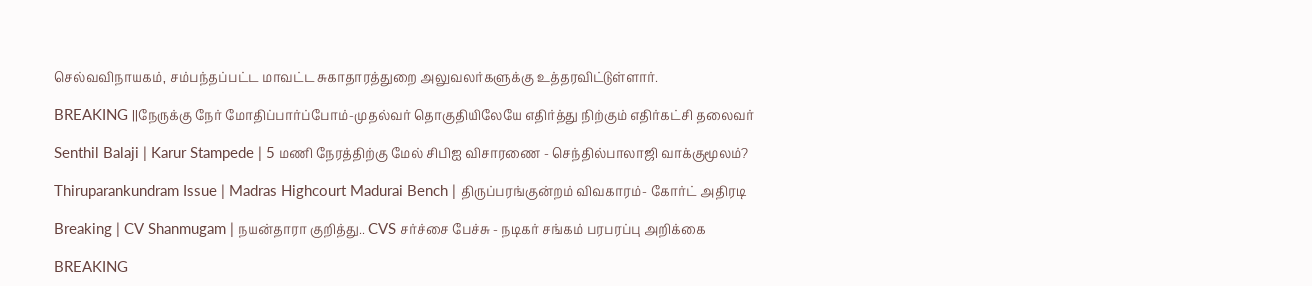செல்வவிநாயகம், சம்பந்தப்பட்ட மாவட்ட சுகாதாரத்துறை அலுவலர்களுக்கு உத்தரவிட்டுள்ளார்.

BREAKING ||நேருக்கு நேர் மோதிப்பார்ப்போம்-முதல்வர் தொகுதியிலேயே எதிர்த்து நிற்கும் எதிர்கட்சி தலைவர்

Senthil Balaji | Karur Stampede | 5 மணி நேரத்திற்கு மேல் சிபிஐ விசாரணை - செந்தில்பாலாஜி வாக்குமூலம்?

Thiruparankundram Issue | Madras Highcourt Madurai Bench | திருப்பரங்குன்றம் விவகாரம்- கோர்ட் அதிரடி

Breaking | CV Shanmugam | நயன்தாரா குறித்து.. CVS சர்ச்சை பேச்சு - நடிகர் சங்கம் பரபரப்பு அறிக்கை

BREAKING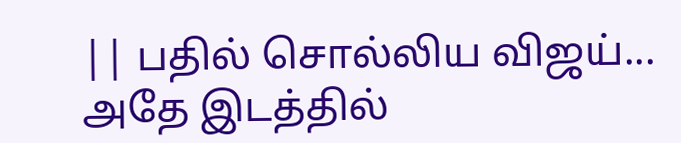|| பதில் சொல்லிய விஜய்... அதே இடத்தில்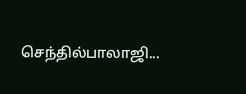செந்தில்பாலாஜி...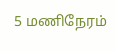5 மணிநேரம்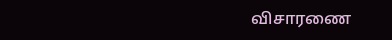விசாரணை